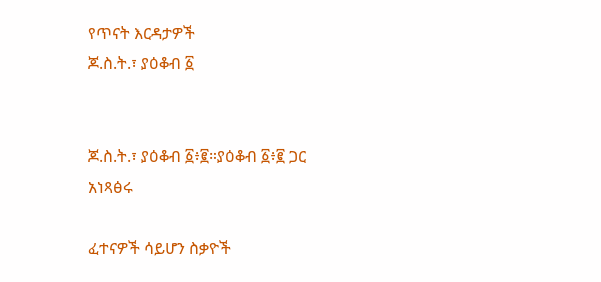የጥናት እርዳታዎች
ጆ.ስ.ት.፣ ያዕቆብ ፩


ጆ.ስ.ት.፣ ያዕቆብ ፩፥፪።ያዕቆብ ፩፥፪ ጋር አነጻፅሩ

ፈተናዎች ሳይሆን ስቃዮች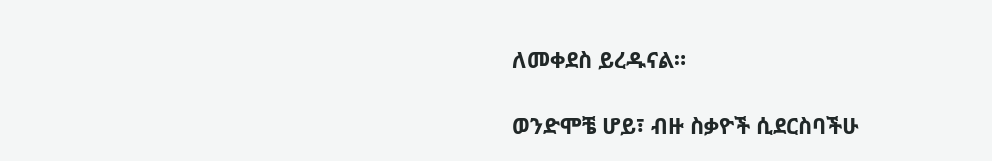ለመቀደስ ይረዱናል።

ወንድሞቼ ሆይ፣ ብዙ ስቃዮች ሲደርስባችሁ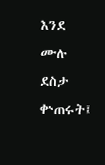እንደ ሙሉ ደስታ ቍጠሩት፤